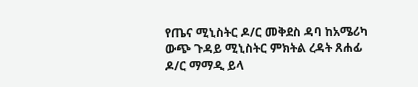የጤና ሚኒስትር ዶ/ር መቅደስ ዳባ ከአሜሪካ ውጭ ጉዳይ ሚኒስትር ምክትል ረዳት ጸሐፊ ዶ/ር ማማዲ ይላ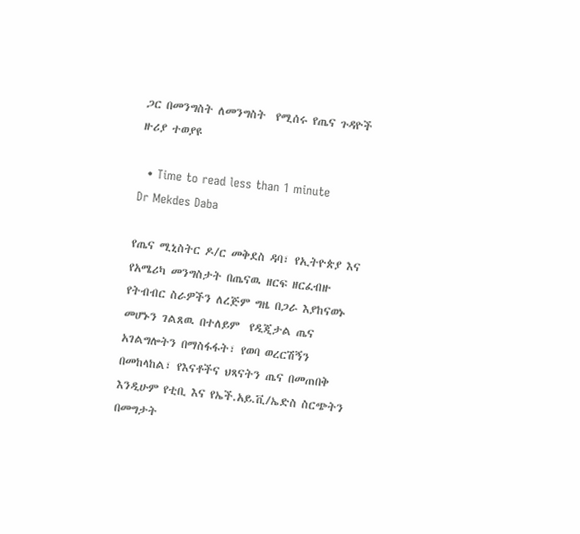ጋር በመንግስት ለመንግስት  የሚሰሩ የጤና ጉዳዮች ዙሪያ ተወያዩ

  • Time to read less than 1 minute
Dr Mekdes Daba

የጤና ሚኒስትር ዶ/ር መቅደስ ዳባ፣ የኢትዮጵያ እና የአሜሪካ መንግስታት በጤናዉ ዘርፍ ዘርፈብዙ የትብብር ስራዎችን ለረጅም ግዜ በጋራ እያከናወኑ መሆኑን ገልጸዉ በተለይም  የዲጂታል ጤና አገልግሎትን በማስፋፋት፣ የወባ ወረርሽኝን በመከላከል፣ የእናቶችና ህጻናትን ጤና በመጠበቅ እንዲሁም የቲቢ እና የኤች.አይ.ቪ/ኤድስ ስርጭትን በመግታት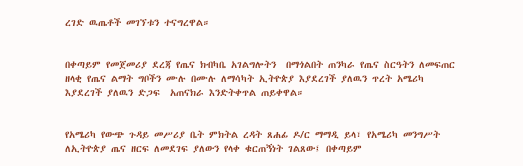ረገድ ዉጤቶች መገኘቱን ተናግረዋል።


በቀጣይም የመጀመሪያ ደረጃ የጤና ክብካቤ አገልግሎትን  በማጎልበት ጠንካራ የጤና ስርዓትን ለመፍጠር  ዘላቂ የጤና ልማት ግቦችን ሙሉ በሙሉ ለማሳካት ኢትዮጵያ እያደረገች ያለዉን ጥረት አሜሪካ እያደረገች ያለዉን ድጋፍ  አጠናክራ እንድትቀጥል ጠይቀዋል።


የአሜሪካ የውጭ ጉዳይ መሥሪያ ቤት ምክትል ረዳት ጸሐፊ ዶ/ር ማማዲ ይላ፣ የአሜሪካ መንግሥት ለኢትዮጵያ ጤና ዘርፍ ለመደገፍ ያለውን የላቀ ቁርጠኝነት ገልጸው፤ በቀጣይም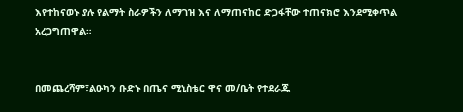እየተከናወኑ ያሉ የልማት ስራዎችን ለማገዝ እና ለማጠናከር ድጋፋቸው ተጠናክሮ እንደሚቀጥል አረጋግጠዋል።


በመጨረሻም፣ልዑካን ቡድኑ በጤና ሚኒስቴር ዋና መ/ቤት የተደራጁ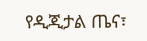የዲጂታል ጤና፣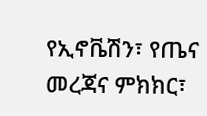የኢኖቬሽን፣ የጤና መረጃና ምክክር፣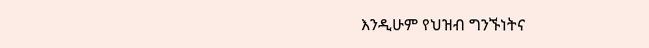እንዲሁም የህዝብ ግንኙነትና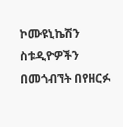ኮሙዩኒኬሽን ስቱዲዮዎችን በመጎብኘት በየዘርፉ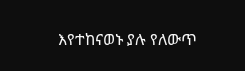እየተከናወኑ ያሉ የለውጥ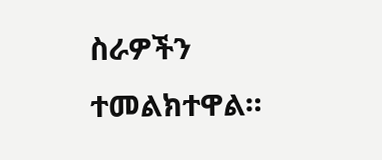ስራዎችን ተመልክተዋል።